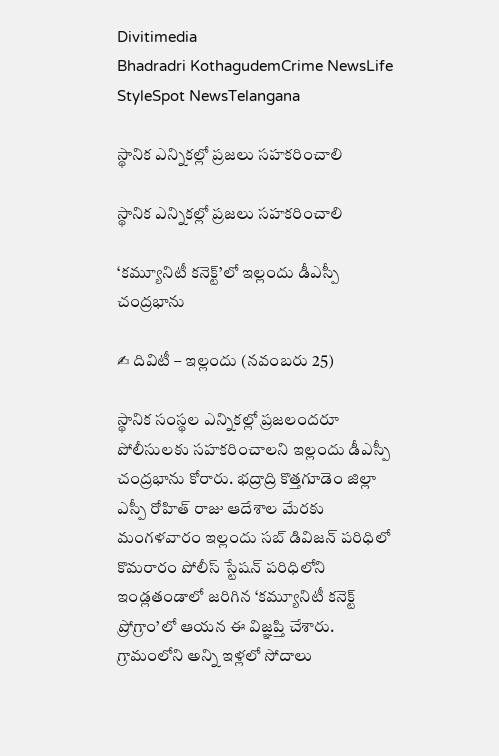Divitimedia
Bhadradri KothagudemCrime NewsLife StyleSpot NewsTelangana

స్థానిక ఎన్నికల్లో ప్రజలు సహకరించాలి

స్థానిక ఎన్నికల్లో ప్రజలు సహకరించాలి

‘కమ్యూనిటీ కనెక్ట్’లో ఇల్లందు డీఎస్పీ చంద్రభాను

✍ దివిటీ – ఇల్లందు (నవంబరు 25)

స్థానిక సంస్థల ఎన్నికల్లో ప్రజలందరూ పోలీసులకు సహకరించాలని ఇల్లందు డీఎస్పీ చంద్రభాను కోరారు. భద్రాద్రి కొత్తగూడెం జిల్లా ఎస్పీ రోహిత్ రాజు ఆదేశాల మేరకు మంగళవారం ఇల్లందు సబ్ డివిజన్ పరిధిలో కొమరారం పోలీస్ స్టేషన్ పరిధిలోని ఇండ్లతండాలో జరిగిన ‘కమ్యూనిటీ కనెక్ట్ ప్రోగ్రాం’లో ఆయన ఈ విజ్ఞప్తి చేశారు. గ్రామంలోని అన్ని ఇళ్లలో సోదాలు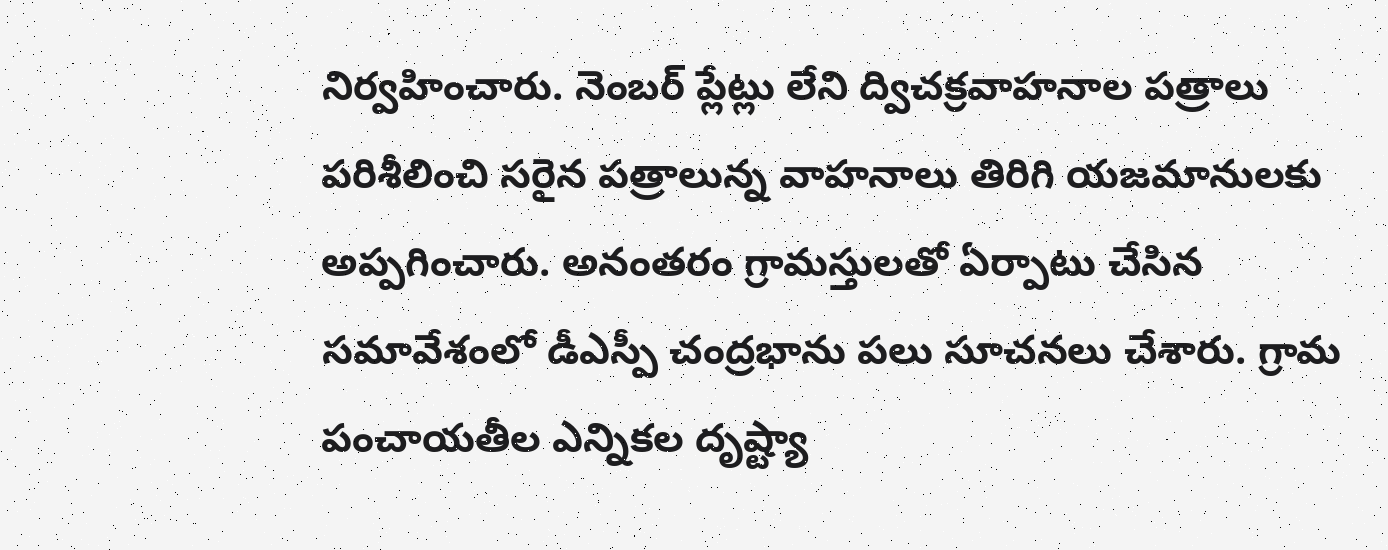నిర్వహించారు. నెంబర్ ప్లేట్లు లేని ద్విచక్రవాహనాల పత్రాలు పరిశీలించి సరైన పత్రాలున్న వాహనాలు తిరిగి యజమానులకు అప్పగించారు. అనంతరం గ్రామస్తులతో ఏర్పాటు చేసిన సమావేశంలో డీఎస్పీ చంద్రభాను పలు సూచనలు చేశారు. గ్రామ పంచాయతీల ఎన్నికల దృష్ట్యా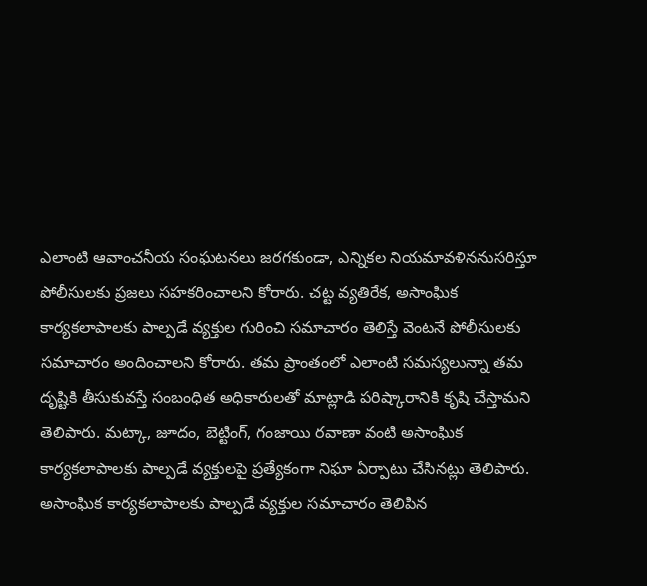ఎలాంటి ఆవాంచనీయ సంఘటనలు జరగకుండా, ఎన్నికల నియమావళిననుసరిస్తూ పోలీసులకు ప్రజలు సహకరించాలని కోరారు. చట్ట వ్యతిరేక, అసాంఘిక కార్యకలాపాలకు పాల్పడే వ్యక్తుల గురించి సమాచారం తెలిస్తే వెంటనే పోలీసులకు సమాచారం అందించాలని కోరారు. తమ ప్రాంతంలో ఎలాంటి సమస్యలున్నా తమ దృష్టికి తీసుకువస్తే సంబంధిత అధికారులతో మాట్లాడి పరిష్కారానికి కృషి చేస్తామని తెలిపారు. మట్కా, జూదం, బెట్టింగ్, గంజాయి రవాణా వంటి అసాంఘిక కార్యకలాపాలకు పాల్పడే వ్యక్తులపై ప్రత్యేకంగా నిఘా ఏర్పాటు చేసినట్లు తెలిపారు. అసాంఘిక కార్యకలాపాలకు పాల్పడే వ్యక్తుల సమాచారం తెలిపిన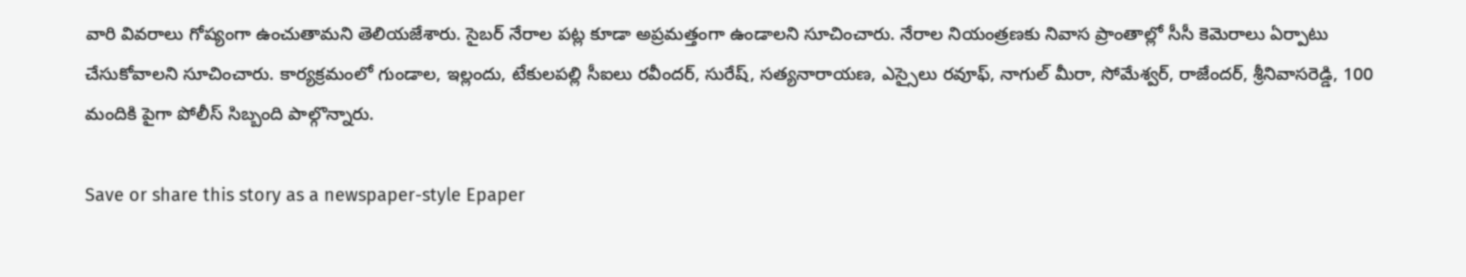వారి వివరాలు గోప్యంగా ఉంచుతామని తెలియజేశారు. సైబర్ నేరాల పట్ల కూడా అప్రమత్తంగా ఉండాలని సూచించారు. నేరాల నియంత్రణకు నివాస ప్రాంతాల్లో సీసీ కెమెరాలు ఏర్పాటు చేసుకోవాలని సూచించారు. కార్యక్రమంలో గుండాల, ఇల్లందు, టేకులపల్లి సీఐలు రవీందర్, సురేష్, సత్యనారాయణ, ఎస్సైలు రవూఫ్, నాగుల్ మీరా, సోమేశ్వర్, రాజేందర్, శ్రీనివాసరెడ్డి, 100 మందికి పైగా పోలీస్ సిబ్బంది పాల్గొన్నారు.

Save or share this story as a newspaper-style Epaper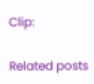Clip:

Related posts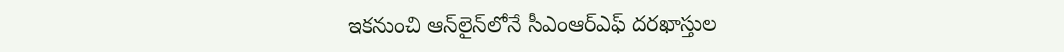ఇకనుంచి ఆన్‌లైన్‌లోనే సీఎంఆర్ఎఫ్ ద‌ర‌ఖాస్తుల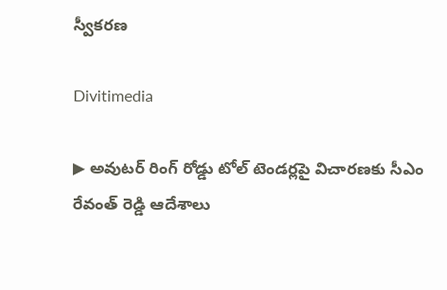స్వీక‌ర‌ణ‌

Divitimedia

▶ అవుటర్ రింగ్ రోడ్డు టోల్ టెండర్లపై విచారణకు సీఎం రేవంత్ రెడ్డి ఆదేశాలు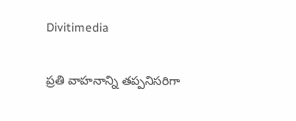Divitimedia

ప్రతి వాహనాన్ని తప్పనిసరిగా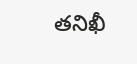తనిఖీ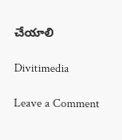చేయాలి

Divitimedia

Leave a Comment